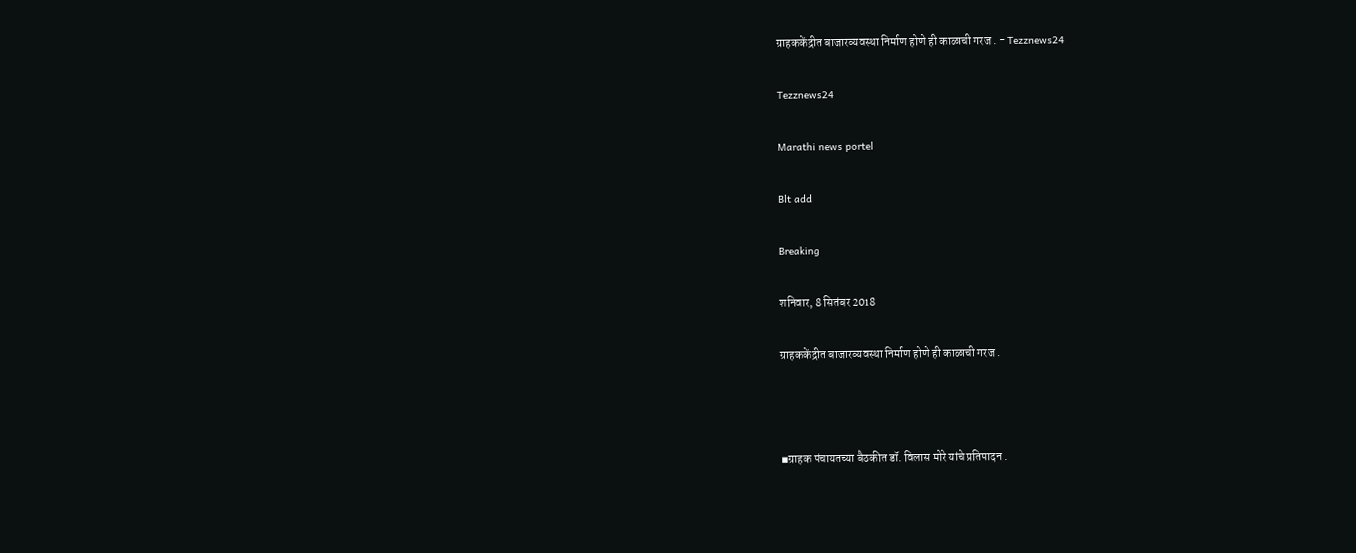ग्राहककेंद्रीत बाजारव्यवस्था निर्माण होणे ही काळाची गरज . - Tezznews24

Tezznews24

Marathi news portel

Blt add

Breaking

शनिवार, 8 सितंबर 2018

ग्राहककेंद्रीत बाजारव्यवस्था निर्माण होणे ही काळाची गरज .



◾ग्राहक पंचायतच्या बैठकीत डॉ. विलास मोरे यांचे प्रतिपादन .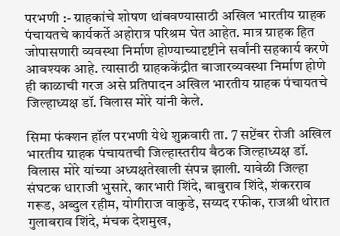परभणी :- ग्राहकांचे शोषण थांबवण्यासाठी अखिल भारतीय ग्राहक पंचायतचे कार्यकर्ते अहोरात्र परिश्रम घेत आहेत. मात्र ग्राहक हित जोपासणारी व्यवस्था निर्माण होण्याच्यादृष्टीने सर्वांनी सहकार्य करणे आवश्यक आहे. त्यासाठी ग्राहककेंद्रीत बाजारव्यवस्था निर्माण होणे ही काळाची गरज असे प्रतिपादन अखिल भारतीय ग्राहक पंचायतचे जिल्हाध्यक्ष डॉ. विलास मोरे यांनी केले.

सिमा फंक्शन हॉल परभणी येथे शुक्रवारी ता. 7 सप्टेंबर रोजी अखिल भारतीय ग्राहक पंचायतची जिल्हास्तरीय बैठक जिल्हाध्यक्ष डॉ. विलास मोरे यांच्या अध्यक्षतेखाली संपन्न झाली. यावेळी जिल्हा संघटक धाराजी भुसारे, कारभारी शिंदे, बाबुराव शिंदे, शंकरराव गरूड, अब्दुल रहीम, योगीराज वाकुडे, सय्यद रफीक, राजश्री थोरात गुलाबराव शिंदे, मंचक देशमुख,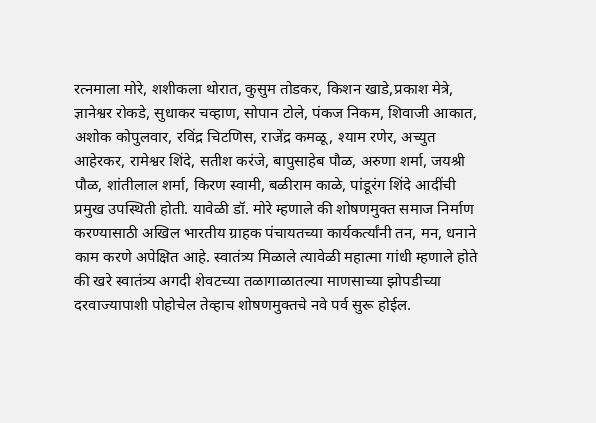रत्नमाला मोरे, शशीकला थोरात, कुसुम तोडकर, किशन खाडे,प्रकाश मेत्रे, ज्ञानेश्वर रोकडे, सुधाकर चव्हाण, सोपान टोले, पंकज निकम, शिवाजी आकात, अशोक कोपुलवार, रविंद्र चिटणिस, राजेंद्र कमळू, श्याम रणेर, अच्युत आहेरकर, रामेश्वर शिंदे, सतीश करंजे, बापुसाहेब पौळ, अरुणा शर्मा, जयश्री पौळ, शांतीलाल शर्मा, किरण स्वामी, बळीराम काळे, पांडूरंग शिंदे आदींची प्रमुख उपस्थिती होती. यावेळी डॉ. मोरे म्हणाले की शोषणमुक्त समाज निर्माण करण्यासाठी अखिल भारतीय ग्राहक पंचायतच्या कार्यकर्त्यांनी तन, मन, धनाने काम करणे अपेक्षित आहे. स्वातंत्र्य मिळाले त्यावेळी महात्मा गांधी म्हणाले होते की खरे स्वातंत्र्य अगदी शेवटच्या तळागाळातल्या माणसाच्या झोपडीच्या दरवाज्यापाशी पोहोचेल तेव्हाच शोषणमुक्तचे नवे पर्व सुरू होईल.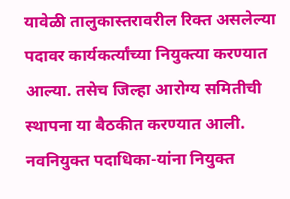यावेळी तालुकास्तरावरील रिक्त असलेल्या पदावर कार्यकर्त्यांच्या नियुक्त्या करण्यात आल्या. तसेच जिल्हा आरोग्य समितीची स्थापना या बैठकीत करण्यात आली. नवनियुक्त पदाधिका-यांना नियुक्त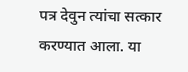पत्र देवुन त्यांचा सत्कार करण्यात आला. या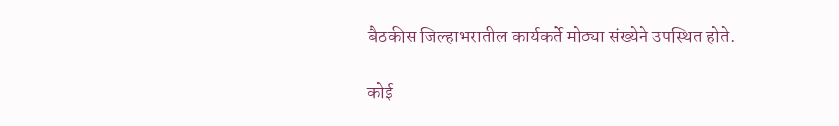बैठकीस जिल्हाभरातील कार्यकर्ते मोठ्या संख्येने उपस्थित होते.

कोई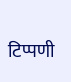टिप्पणी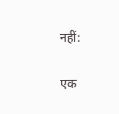नहीं:

एक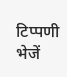टिप्पणी भेजें